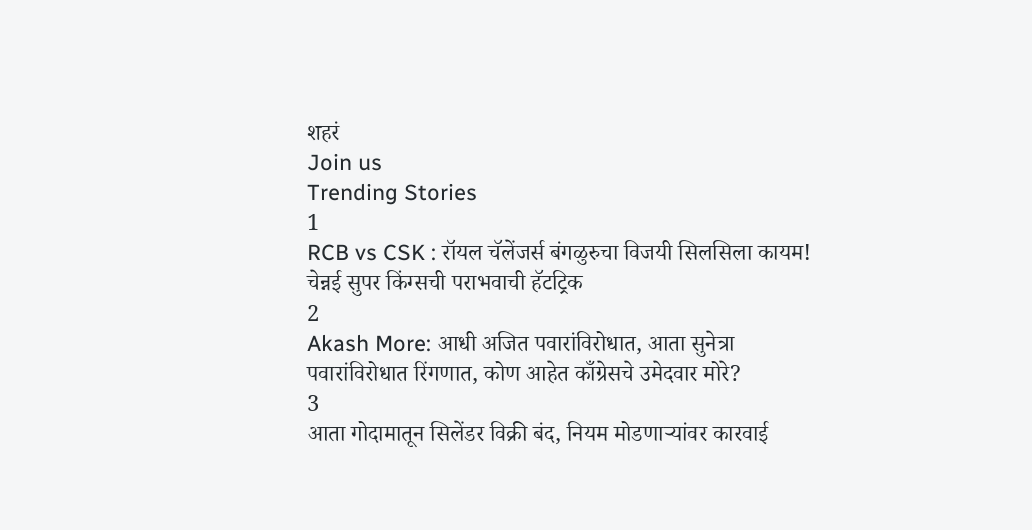शहरं
Join us
Trending Stories
1
RCB vs CSK : रॉयल चॅलेंजर्स बंगळुरुचा विजयी सिलसिला कायम! चेन्नई सुपर किंग्सची पराभवाची हॅटट्रिक
2
Akash More: आधी अजित पवारांविरोधात, आता सुनेत्रा पवारांविरोधात रिंगणात, कोण आहेत काँग्रेसचे उमेदवार मोरे?
3
आता गोदामातून सिलेंडर विक्री बंद, नियम मोडणाऱ्यांवर कारवाई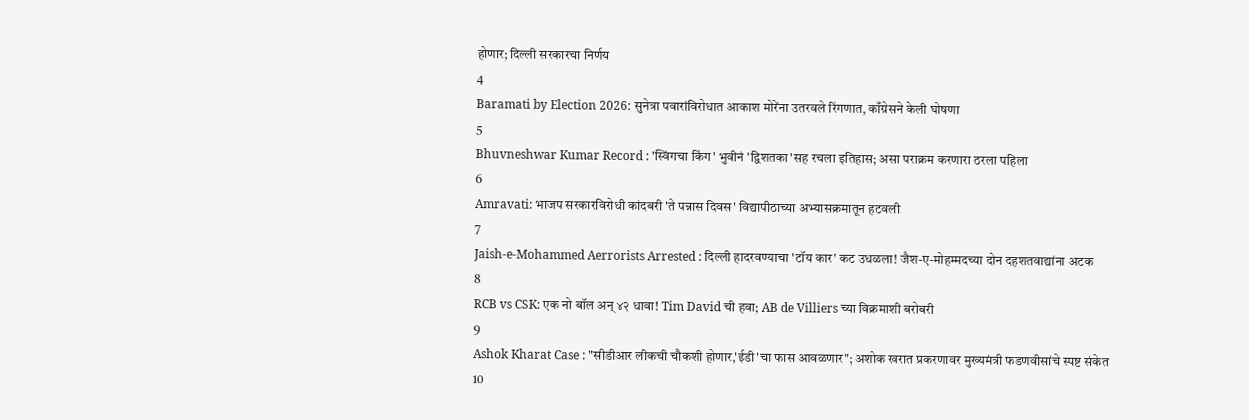होणार; दिल्ली सरकारचा निर्णय
4
Baramati by Election 2026: सुनेत्रा पवारांविरोधात आकाश मोरेंना उतरवले रिंगणात, काँग्रेसने केली घोषणा
5
Bhuvneshwar Kumar Record : 'स्विंगचा किंग' भुवीनं 'द्विशतका'सह रचला इतिहास; असा पराक्रम करणारा ठरला पहिला
6
Amravati: भाजप सरकारविरोधी कांदबरी 'ते पन्नास दिवस' विद्यापीठाच्या अभ्यासक्रमातून हटवली
7
Jaish-e-Mohammed Aerrorists Arrested : दिल्ली हादरवण्याचा 'टॉय कार' कट उधळला! जैश-ए-मोहम्मदच्या दोन दहशतवाद्यांना अटक
8
RCB vs CSK: एक नो बॉल अन् ४२ धावा! Tim David ची हवा; AB de Villiers च्या विक्रमाशी बरोबरी
9
Ashok Kharat Case : "सीडीआर लीकची चौकशी होणार,'ईडी'चा फास आवळणार"; अशोक खरात प्रकरणावर मुख्यमंत्री फडणवीसांचे स्पष्ट संकेत
10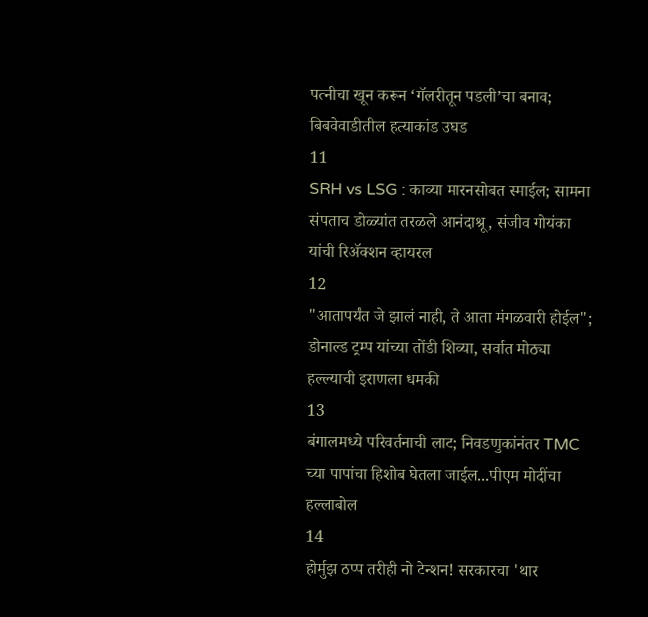पत्नीचा खून करून ‘गॅलरीतून पडली’चा बनाव; बिबवेवाडीतील हत्याकांड उघड
11
SRH vs LSG : काव्या मारनसोबत स्माईल; सामना संपताच डोळ्यांत तरळले आनंदाश्रू, संजीव गोयंका यांची रिॲक्शन व्हायरल
12
"आतापर्यंत जे झालं नाही, ते आता मंगळवारी होईल"; डोनाल्ड ट्रम्प यांच्या तोंडी शिव्या, सर्वात मोठ्या हल्ल्याची इराणला धमकी
13
बंगालमध्ये परिवर्तनाची लाट; निवडणुकांनंतर TMC च्या पापांचा हिशोब घेतला जाईल...पीएम मोदींचा हल्लाबोल
14
होर्मुझ ठप्प तरीही नो टेन्शन! सरकारचा 'थार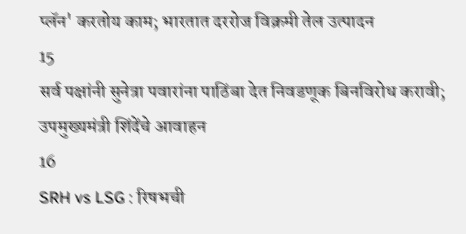प्लॅन' करतोय काम; भारतात दररोज विक्रमी तेल उत्पादन
15
सर्व पक्षांनी सुनेत्रा पवारांना पाठिंबा देत निवडणूक बिनविरोध करावी; उपमुख्यमंत्री शिंदेंचे आवाहन
16
SRH vs LSG : रिषभची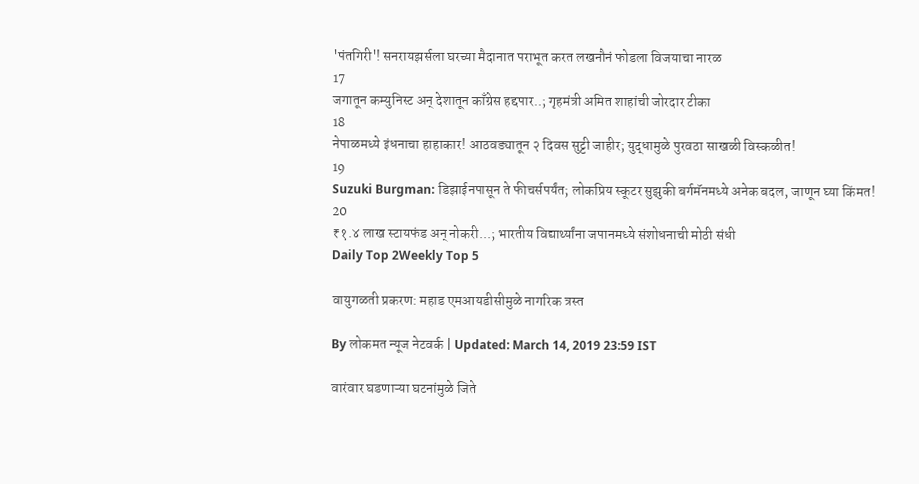'पंतगिरी'! सनरायझर्सला घरच्या मैदानात पराभूत करत लखनौनं फोडला विजयाचा नारळ
17
जगातून कम्युनिस्ट अन् देशातून काँग्रेस हद्दपार..; गृहमंत्री अमित शाहांची जोरदार टीका
18
नेपाळमध्ये इंधनाचा हाहाकार! आठवड्यातून २ दिवस सुट्टी जाहीर; युद्धामुळे पुरवठा साखळी विस्कळीत!
19
Suzuki Burgman: डिझाईनपासून ते फीचर्सपर्यंत; लोकप्रिय स्कूटर सुझुकी बर्गमॅनमध्ये अनेक बदल, जाणून घ्या किंमत!
20
₹१.४ लाख स्टायफंड अन् नोकरी...; भारतीय विद्यार्थ्यांना जपानमध्ये संशोधनाची मोठी संधी
Daily Top 2Weekly Top 5

वायुगळती प्रकरण: महाड एमआयडीसीमुळे नागरिक त्रस्त

By लोकमत न्यूज नेटवर्क | Updated: March 14, 2019 23:59 IST

वारंवार घडणाऱ्या घटनांमुळे जिते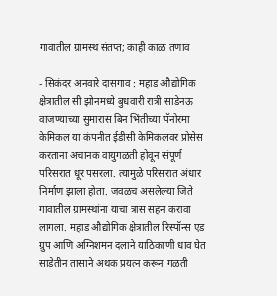गावातील ग्रामस्थ संतप्त; काही काळ तणाव

- सिकंदर अनवारे दासगाव : महाड औद्योगिक क्षेत्रातील सी झोनमध्ये बुधवारी रात्री साडेनऊ वाजण्याच्या सुमारास बिन भिंतीच्या पॅनोरमा केमिकल या कंपनीत ईडीसी केमिकलवर प्रोसेस करताना अचानक वायुगळती होवून संपूर्ण परिसरात धूर पसरला. त्यामुळे परिसरात अंधार निर्माण झाला होता. जवळच असलेल्या जिते गावातील ग्रामस्थांना याचा त्रास सहन करावा लागला. महाड औद्योगिक क्षेत्रातील रिस्पॉन्स एड ग्रुप आणि अग्निशमन दलाने याठिकाणी धाव घेत साडेतीन तासाने अथक प्रयत्न करून गळती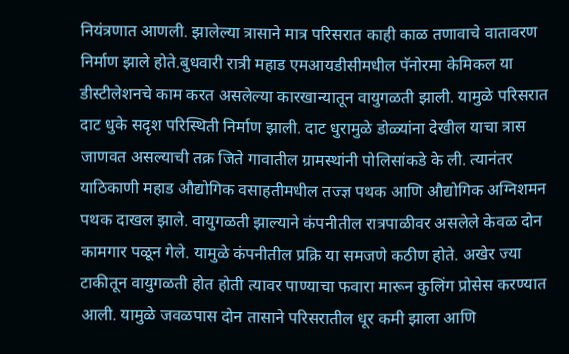नियंत्रणात आणली. झालेल्या त्रासाने मात्र परिसरात काही काळ तणावाचे वातावरण निर्माण झाले होते.बुधवारी रात्री महाड एमआयडीसीमधील पॅनोरमा केमिकल या डीस्टीलेशनचे काम करत असलेल्या कारखान्यातून वायुगळती झाली. यामुळे परिसरात दाट धुके सदृश परिस्थिती निर्माण झाली. दाट धुरामुळे डोळ्यांना देखील याचा त्रास जाणवत असल्याची तक्र जिते गावातील ग्रामस्थांनी पोलिसांकडे के ली. त्यानंतर याठिकाणी महाड औद्योगिक वसाहतीमधील तज्ज्ञ पथक आणि औद्योगिक अग्निशमन पथक दाखल झाले. वायुगळती झाल्याने कंपनीतील रात्रपाळीवर असलेले केवळ दोन कामगार पळून गेले. यामुळे कंपनीतील प्रक्रि या समजणे कठीण होते. अखेर ज्या टाकीतून वायुगळती होत होती त्यावर पाण्याचा फवारा मारून कुलिंग प्रोसेस करण्यात आली. यामुळे जवळपास दोन तासाने परिसरातील धूर कमी झाला आणि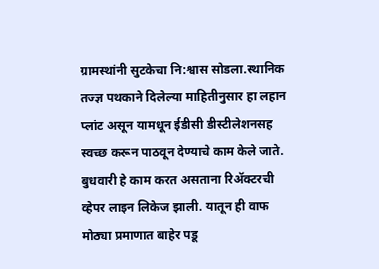ग्रामस्थांनी सुटकेचा नि:श्वास सोडला.स्थानिक तज्ज्ञ पथकाने दिलेल्या माहितीनुसार हा लहान प्लांट असून यामधून ईडीसी डीस्टीलेशनसह स्वच्छ करून पाठवून देण्याचे काम केले जाते. बुधवारी हे काम करत असताना रिअ‍ॅक्टरची व्हेपर लाइन लिकेज झाली. यातून ही वाफ मोठ्या प्रमाणात बाहेर पडू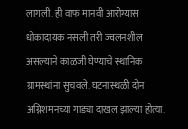लागली. ही वाफ मानवी आरोग्यास धोकादायक नसली तरी ज्वलनशील असल्याने काळजी घेण्याचे स्थानिक ग्रामस्थांना सुचवले. घटनास्थळी दोन अग्निशमनच्या गाड्या दाखल झाल्या होत्या.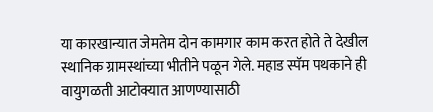या कारखान्यात जेमतेम दोन कामगार काम करत होते ते देखील स्थानिक ग्रामस्थांच्या भीतीने पळून गेले. महाड स्पॅम पथकाने ही वायुगळती आटोक्यात आणण्यासाठी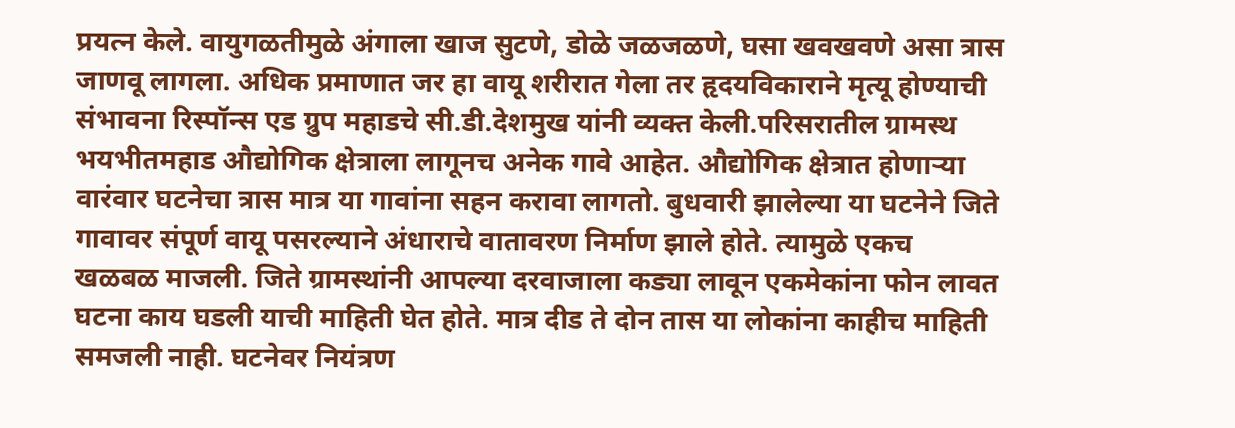प्रयत्न केले. वायुगळतीमुळे अंगाला खाज सुटणे, डोळे जळजळणे, घसा खवखवणे असा त्रास जाणवू लागला. अधिक प्रमाणात जर हा वायू शरीरात गेला तर हृदयविकाराने मृत्यू होण्याची संभावना रिस्पॉन्स एड ग्रुप महाडचे सी.डी.देशमुख यांनी व्यक्त केली.परिसरातील ग्रामस्थ भयभीतमहाड औद्योगिक क्षेत्राला लागूनच अनेक गावे आहेत. औद्योगिक क्षेत्रात होणाऱ्या वारंवार घटनेचा त्रास मात्र या गावांना सहन करावा लागतो. बुधवारी झालेल्या या घटनेने जिते गावावर संपूर्ण वायू पसरल्याने अंधाराचे वातावरण निर्माण झाले होते. त्यामुळे एकच खळबळ माजली. जिते ग्रामस्थांनी आपल्या दरवाजाला कड्या लावून एकमेकांना फोन लावत घटना काय घडली याची माहिती घेत होते. मात्र दीड ते दोन तास या लोकांना काहीच माहिती समजली नाही. घटनेवर नियंत्रण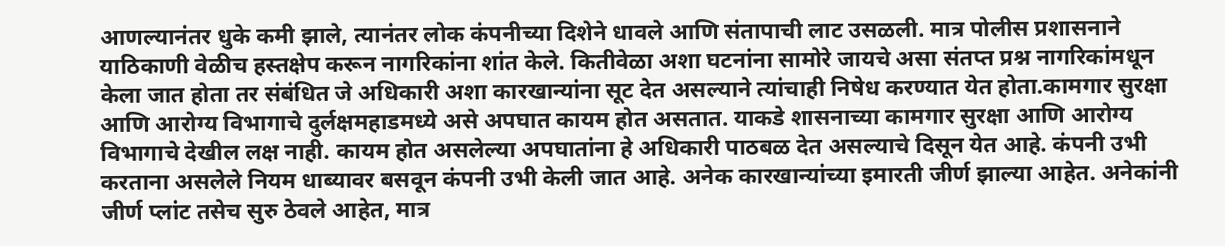आणल्यानंतर धुके कमी झाले, त्यानंतर लोक कंपनीच्या दिशेने धावले आणि संतापाची लाट उसळली. मात्र पोलीस प्रशासनाने याठिकाणी वेळीच हस्तक्षेप करून नागरिकांना शांत केले. कितीवेळा अशा घटनांना सामोरे जायचे असा संतप्त प्रश्न नागरिकांमधून केला जात होता तर संबंधित जे अधिकारी अशा कारखान्यांना सूट देत असल्याने त्यांचाही निषेध करण्यात येत होता.कामगार सुरक्षा आणि आरोग्य विभागाचे दुर्लक्षमहाडमध्ये असे अपघात कायम होत असतात. याकडे शासनाच्या कामगार सुरक्षा आणि आरोग्य विभागाचे देखील लक्ष नाही. कायम होत असलेल्या अपघातांना हे अधिकारी पाठबळ देत असल्याचे दिसून येत आहे. कंपनी उभी करताना असलेले नियम धाब्यावर बसवून कंपनी उभी केली जात आहे. अनेक कारखान्यांच्या इमारती जीर्ण झाल्या आहेत. अनेकांनी जीर्ण प्लांट तसेच सुरु ठेवले आहेत, मात्र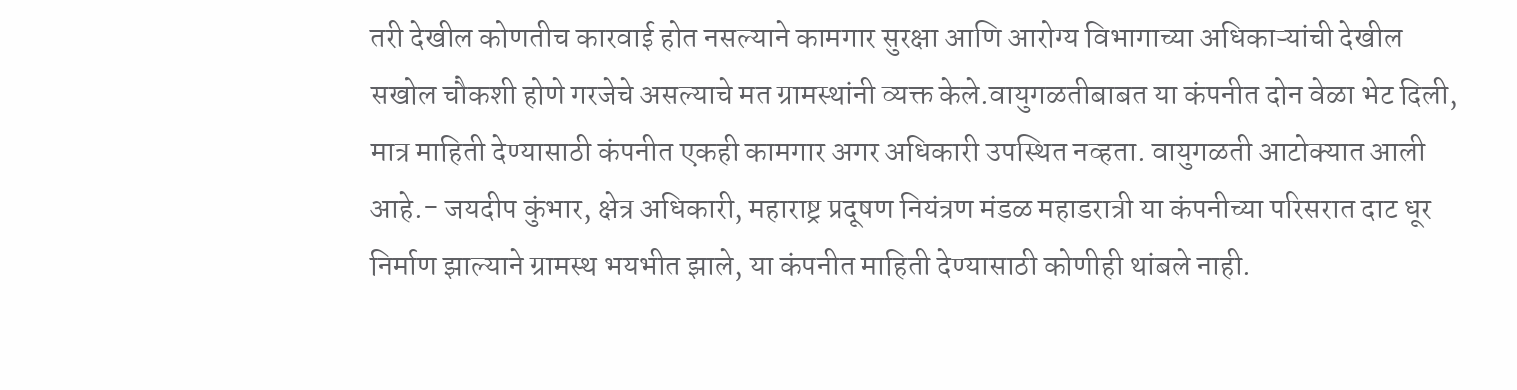तरी देखील कोणतीच कारवाई होत नसल्याने कामगार सुरक्षा आणि आरोग्य विभागाच्या अधिकाऱ्यांची देखील सखोल चौकशी होणे गरजेचे असल्याचे मत ग्रामस्थांनी व्यक्त केले.वायुगळतीबाबत या कंपनीत दोन वेळा भेट दिली, मात्र माहिती देण्यासाठी कंपनीत एकही कामगार अगर अधिकारी उपस्थित नव्हता. वायुगळती आटोक्यात आली आहे.- जयदीप कुंभार, क्षेत्र अधिकारी, महाराष्ट्र प्रदूषण नियंत्रण मंडळ महाडरात्री या कंपनीच्या परिसरात दाट धूर निर्माण झाल्याने ग्रामस्थ भयभीत झाले, या कंपनीत माहिती देण्यासाठी कोणीही थांबले नाही.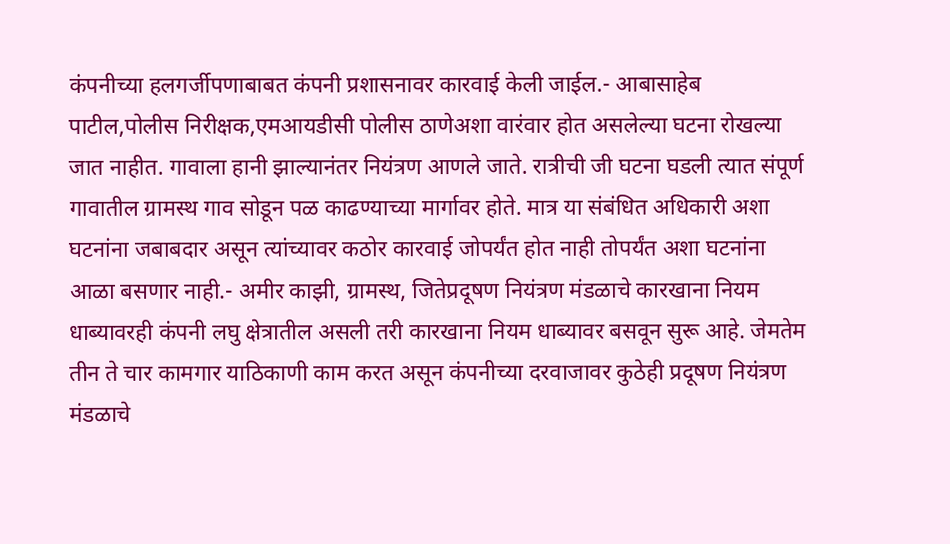कंपनीच्या हलगर्जीपणाबाबत कंपनी प्रशासनावर कारवाई केली जाईल.- आबासाहेब पाटील,पोलीस निरीक्षक,एमआयडीसी पोलीस ठाणेअशा वारंवार होत असलेल्या घटना रोखल्या जात नाहीत. गावाला हानी झाल्यानंतर नियंत्रण आणले जाते. रात्रीची जी घटना घडली त्यात संपूर्ण गावातील ग्रामस्थ गाव सोडून पळ काढण्याच्या मार्गावर होते. मात्र या संबंधित अधिकारी अशा घटनांना जबाबदार असून त्यांच्यावर कठोर कारवाई जोपर्यंत होत नाही तोपर्यंत अशा घटनांना आळा बसणार नाही.- अमीर काझी, ग्रामस्थ, जितेप्रदूषण नियंत्रण मंडळाचे कारखाना नियम धाब्यावरही कंपनी लघु क्षेत्रातील असली तरी कारखाना नियम धाब्यावर बसवून सुरू आहे. जेमतेम तीन ते चार कामगार याठिकाणी काम करत असून कंपनीच्या दरवाजावर कुठेही प्रदूषण नियंत्रण मंडळाचे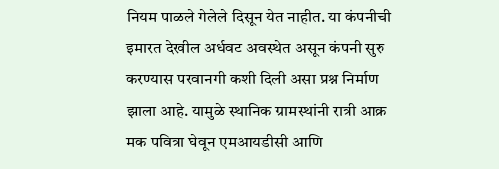नियम पाळले गेलेले दिसून येत नाहीत. या कंपनीची इमारत देखील अर्धवट अवस्थेत असून कंपनी सुरु करण्यास परवानगी कशी दिली असा प्रश्न निर्माण झाला आहे. यामुळे स्थानिक ग्रामस्थांनी रात्री आक्र मक पवित्रा घेवून एमआयडीसी आणि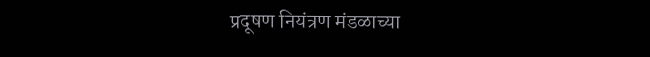प्रदूषण नियंत्रण मंडळाच्या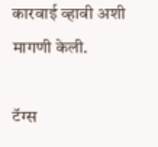कारवाई व्हावी अशी मागणी केली.

टॅग्स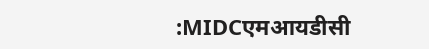:MIDCएमआयडीसी